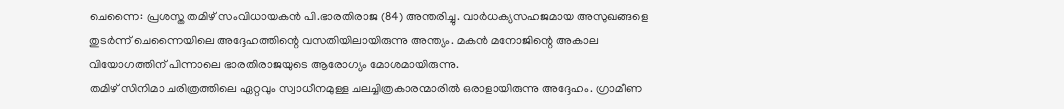ചെന്നൈ: പ്രശസ്ത തമിഴ് സംവിധായകൻ പി.ഭാരതിരാജ (84) അന്തരിച്ചു. വാർധക്യസഹജമായ അസുഖങ്ങളെ തുടർന്ന് ചെന്നൈയിലെ അദ്ദേഹത്തിന്റെ വസതിയിലായിരുന്നു അന്ത്യം. മകൻ മനോജിന്റെ അകാല വിയോഗത്തിന് പിന്നാലെ ഭാരതിരാജയുടെ ആരോഗ്യം മോശമായിരുന്നു.
തമിഴ് സിനിമാ ചരിത്രത്തിലെ ഏറ്റവും സ്വാധീനമുള്ള ചലച്ചിത്രകാരന്മാരിൽ ഒരാളായിരുന്നു അദ്ദേഹം. ഗ്രാമീണ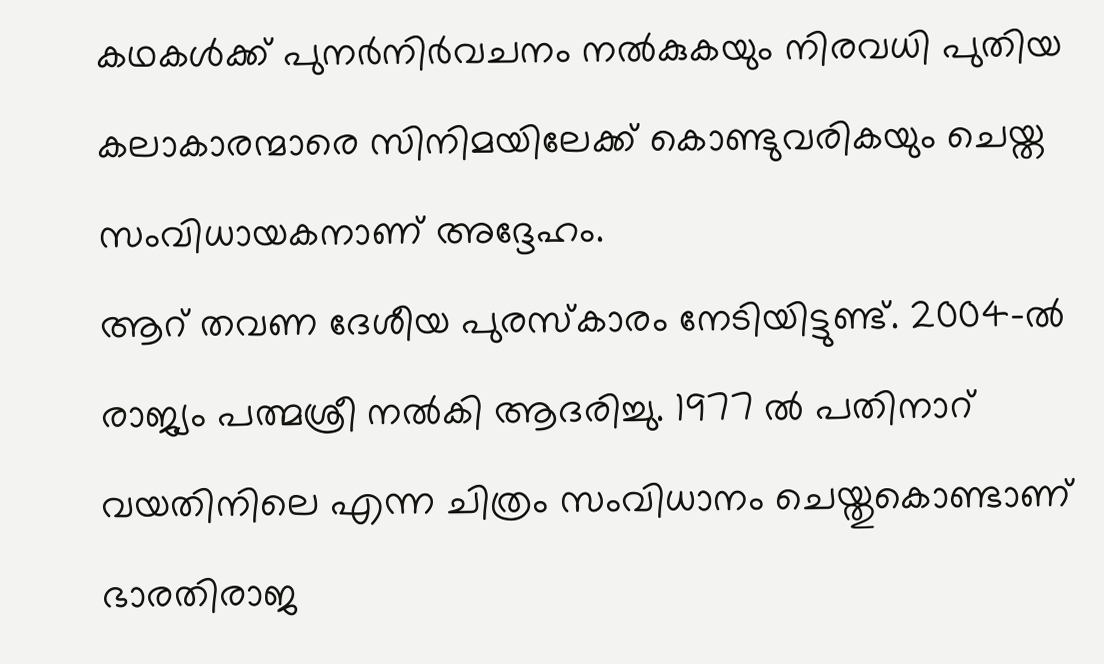കഥകൾക്ക് പുനർനിർവചനം നൽകുകയും നിരവധി പുതിയ കലാകാരന്മാരെ സിനിമയിലേക്ക് കൊണ്ടുവരികയും ചെയ്ത സംവിധായകനാണ് അദ്ദേഹം.
ആറ് തവണ ദേശീയ പുരസ്കാരം നേടിയിട്ടുണ്ട്. 2004-ൽ രാജ്യം പത്മശ്രീ നൽകി ആദരിച്ചു. 1977 ൽ പതിനാറ് വയതിനിലെ എന്ന ചിത്രം സംവിധാനം ചെയ്തുകൊണ്ടാണ് ഭാരതിരാജ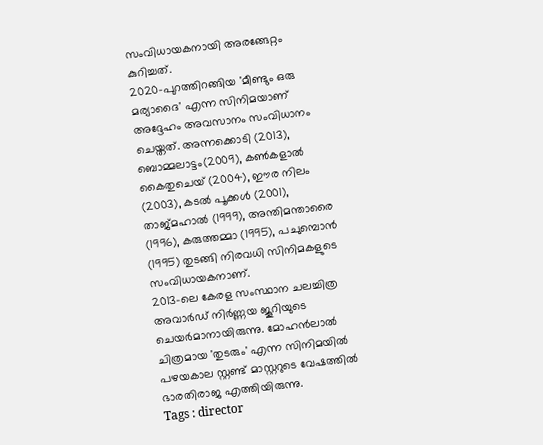സംവിധായകനായി അരങ്ങേറ്റം കുറിച്ചത്.
2020-പുറത്തിറങ്ങിയ 'മീണ്ടും ഒരു മര്യാദൈ' എന്ന സിനിമയാണ് അദ്ദേഹം അവസാനം സംവിധാനം ചെയ്തത്. അന്നക്കൊടി (2013), ബൊമ്മലാട്ടം(2009), കൺകളാൽ കൈതുചെയ് (2004), ഈര നിലം (2003), കടൽ പൂക്കൾ (2001), താജ്മഹാൽ (1999), അന്തിമന്താരൈ (1996), കരുത്തമ്മാ (1995), പചുമ്പൊൻ (1995) തുടങ്ങി നിരവധി സിനിമകളുടെ സംവിധായകനാണ്.
2013-ലെ കേരള സംസ്ഥാന ചലച്ചിത്ര അവാർഡ് നിർണ്ണയ ജൂറിയുടെ ചെയർമാനായിരുന്നു. മോഹൻലാൽ ചിത്രമായ 'തുടരും' എന്ന സിനിമയിൽ പഴയകാല സ്റ്റണ്ട് മാസ്റ്ററുടെ വേഷത്തിൽ ഭാരതിരാജ എത്തിയിരുന്നു.
Tags : director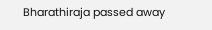Bharathiraja passed away